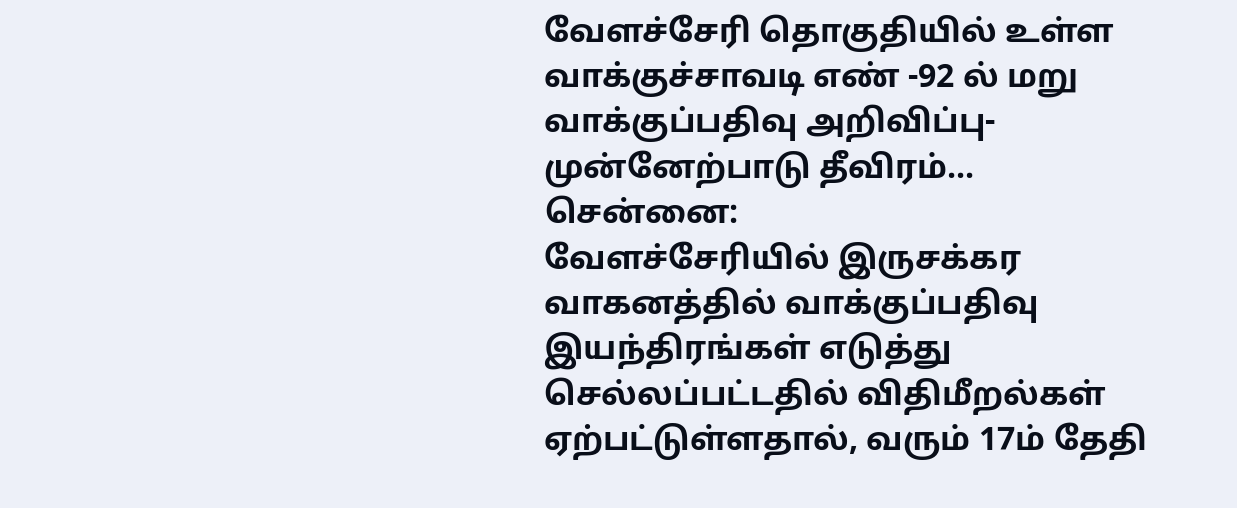வேளச்சேரி தொகுதியில் உள்ள வாக்குச்சாவடி எண் -92 ல் மறு வாக்குப்பதிவு அறிவிப்பு- முன்னேற்பாடு தீவிரம்...
சென்னை:
வேளச்சேரியில் இருசக்கர வாகனத்தில் வாக்குப்பதிவு இயந்திரங்கள் எடுத்து செல்லப்பட்டதில் விதிமீறல்கள் ஏற்பட்டுள்ளதால், வரும் 17ம் தேதி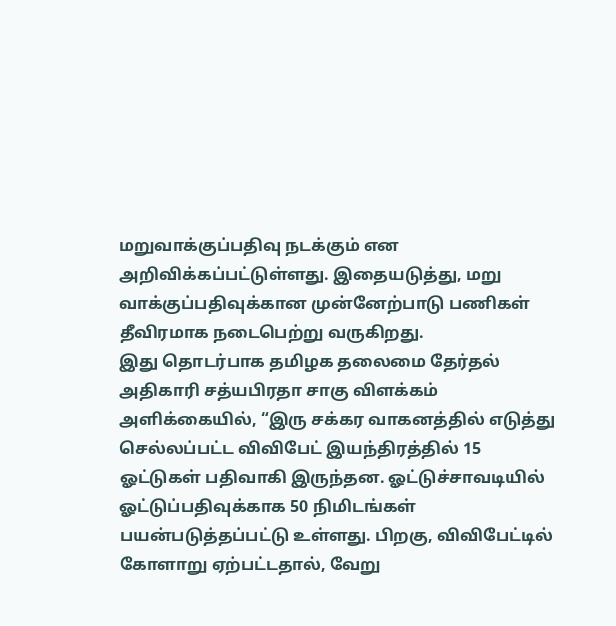மறுவாக்குப்பதிவு நடக்கும் என அறிவிக்கப்பட்டுள்ளது. இதையடுத்து, மறு வாக்குப்பதிவுக்கான முன்னேற்பாடு பணிகள் தீவிரமாக நடைபெற்று வருகிறது.
இது தொடர்பாக தமிழக தலைமை தேர்தல் அதிகாரி சத்யபிரதா சாகு விளக்கம் அளிக்கையில், “இரு சக்கர வாகனத்தில் எடுத்து செல்லப்பட்ட விவிபேட் இயந்திரத்தில் 15 ஓட்டுகள் பதிவாகி இருந்தன. ஓட்டுச்சாவடியில் ஓட்டுப்பதிவுக்காக 50 நிமிடங்கள் பயன்படுத்தப்பட்டு உள்ளது. பிறகு, விவிபேட்டில் கோளாறு ஏற்பட்டதால், வேறு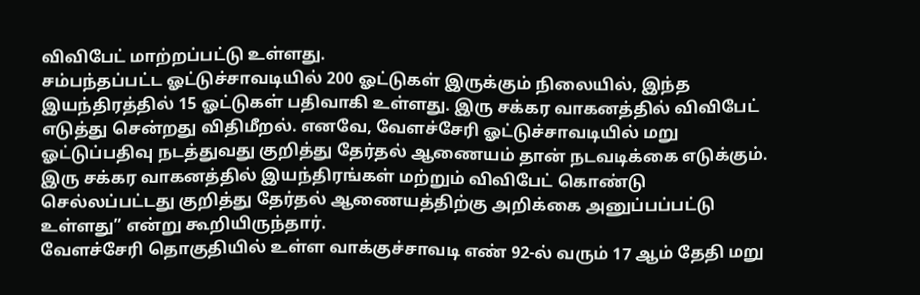விவிபேட் மாற்றப்பட்டு உள்ளது.
சம்பந்தப்பட்ட ஓட்டுச்சாவடியில் 200 ஓட்டுகள் இருக்கும் நிலையில், இந்த இயந்திரத்தில் 15 ஓட்டுகள் பதிவாகி உள்ளது. இரு சக்கர வாகனத்தில் விவிபேட் எடுத்து சென்றது விதிமீறல். எனவே, வேளச்சேரி ஓட்டுச்சாவடியில் மறு ஓட்டுப்பதிவு நடத்துவது குறித்து தேர்தல் ஆணையம் தான் நடவடிக்கை எடுக்கும். இரு சக்கர வாகனத்தில் இயந்திரங்கள் மற்றும் விவிபேட் கொண்டு செல்லப்பட்டது குறித்து தேர்தல் ஆணையத்திற்கு அறிக்கை அனுப்பப்பட்டு உள்ளது” என்று கூறியிருந்தார்.
வேளச்சேரி தொகுதியில் உள்ள வாக்குச்சாவடி எண் 92-ல் வரும் 17 ஆம் தேதி மறு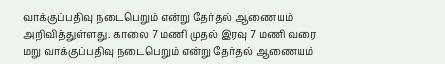வாக்குப்பதிவு நடைபெறும் என்று தேர்தல் ஆணையம் அறிவித்துள்ளது. காலை 7 மணி முதல் இரவு 7 மணி வரை மறு வாக்குப்பதிவு நடைபெறும் என்று தேர்தல் ஆணையம்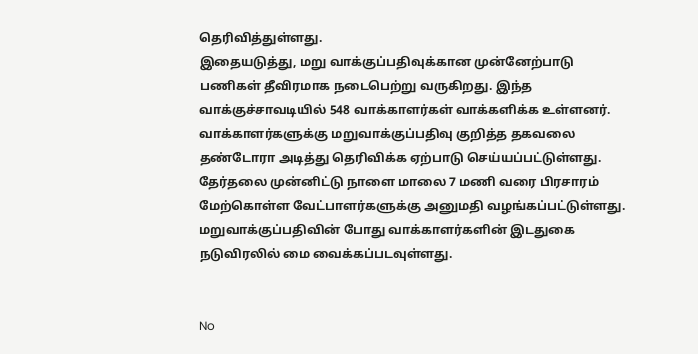தெரிவித்துள்ளது.
இதையடுத்து, மறு வாக்குப்பதிவுக்கான முன்னேற்பாடு பணிகள் தீவிரமாக நடைபெற்று வருகிறது. இந்த வாக்குச்சாவடியில் 548 வாக்காளர்கள் வாக்களிக்க உள்ளனர். வாக்காளர்களுக்கு மறுவாக்குப்பதிவு குறித்த தகவலை தண்டோரா அடித்து தெரிவிக்க ஏற்பாடு செய்யப்பட்டுள்ளது.
தேர்தலை முன்னிட்டு நாளை மாலை 7 மணி வரை பிரசாரம் மேற்கொள்ள வேட்பாளர்களுக்கு அனுமதி வழங்கப்பட்டுள்ளது. மறுவாக்குப்பதிவின் போது வாக்காளர்களின் இடதுகை நடுவிரலில் மை வைக்கப்படவுள்ளது.


No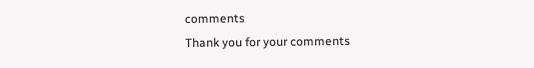comments
Thank you for your comments